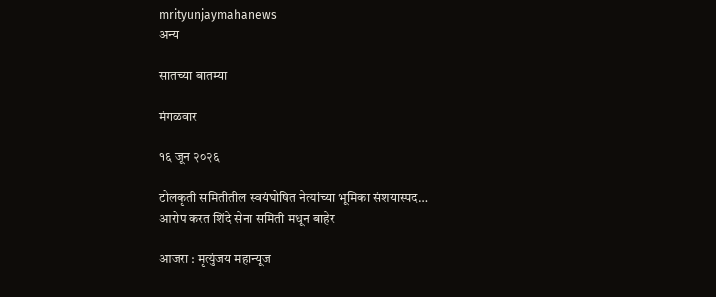mrityunjaymahanews
अन्य

सातच्या बातम्या

मंगळवार

१६ जून २०२६

टोलकृती समितीतील स्वयंघोषित नेत्यांच्या भूमिका संशयास्पद…
आरोप करत शिंदे सेना समिती मधून बाहेर

आजरा : मृत्युंजय महान्यूज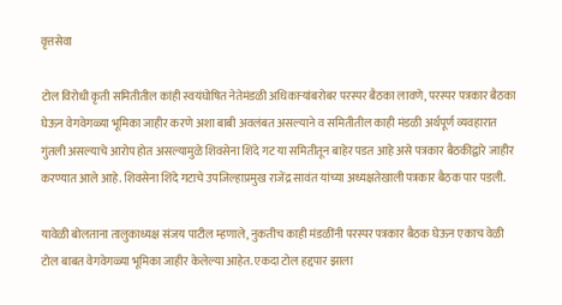वृत्तसेवा

टोल विरोधी कृती समितीतील कांही स्वयंघोषित नेतेमंडळी अधिकाऱ्यांबरोबर परस्पर बैठका लावणे, परस्पर पत्रकार बैठका घेऊन वेगवेगळ्या भूमिका जाहीर करणे अशा बाबी अवलंबत असल्याने व समितीतील काही मंडळी अर्थपूर्ण व्यवहारात गुंतली असल्याचे आरोप होत असल्यामुळे शिवसेना शिंदे गट या समितीतून बाहेर पडत आहे असे पत्रकार बैठकीद्वारे जाहीर करण्यात आले आहे. शिवसेना शिंदे गटाचे उपजिल्हाप्रमुख राजेंद्र सावंत यांच्या अध्यक्षतेखाली पत्रकार बैठक पार पडली.

यावेळी बोलताना तालुकाध्यक्ष संजय पाटील म्हणाले, नुकतीच काही मंडळींनी परस्पर पत्रकार बैठक घेऊन एकाच वेळी टोल बाबत वेगवेगळ्या भूमिका जाहीर केलेल्या आहेत. एकदा टोल हद्दपार झाला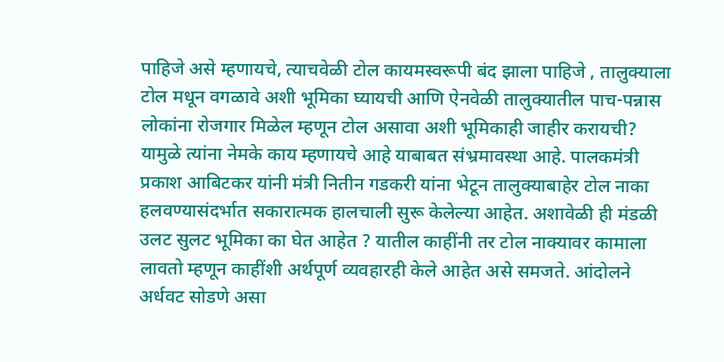पाहिजे असे म्हणायचे, त्याचवेळी टोल कायमस्वरूपी बंद झाला पाहिजे , तालुक्याला टोल मधून वगळावे अशी भूमिका घ्यायची आणि ऐनवेळी तालुक्यातील पाच-पन्नास लोकांना रोजगार मिळेल म्हणून टोल असावा अशी भूमिकाही जाहीर करायची? यामुळे त्यांना नेमके काय म्हणायचे आहे याबाबत संभ्रमावस्था आहे. पालकमंत्री प्रकाश आबिटकर यांनी मंत्री नितीन गडकरी यांना भेटून तालुक्याबाहेर टोल नाका हलवण्यासंदर्भात सकारात्मक हालचाली सुरू केलेल्या आहेत. अशावेळी ही मंडळी उलट सुलट भूमिका का घेत आहेत ? यातील काहींनी तर टोल नाक्यावर कामाला लावतो म्हणून काहींशी अर्थपूर्ण व्यवहारही केले आहेत असे समजते. आंदोलने अर्धवट सोडणे असा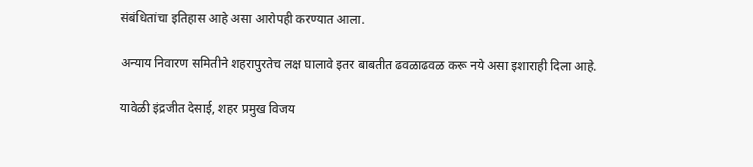संबंधितांचा इतिहास आहे असा आरोपही करण्यात आला.

अन्याय निवारण समितीने शहरापुरतेच लक्ष घालावे इतर बाबतीत ढवळाढवळ करू नये असा इशाराही दिला आहे.

यावेळी इंद्रजीत देसाई, शहर प्रमुख विजय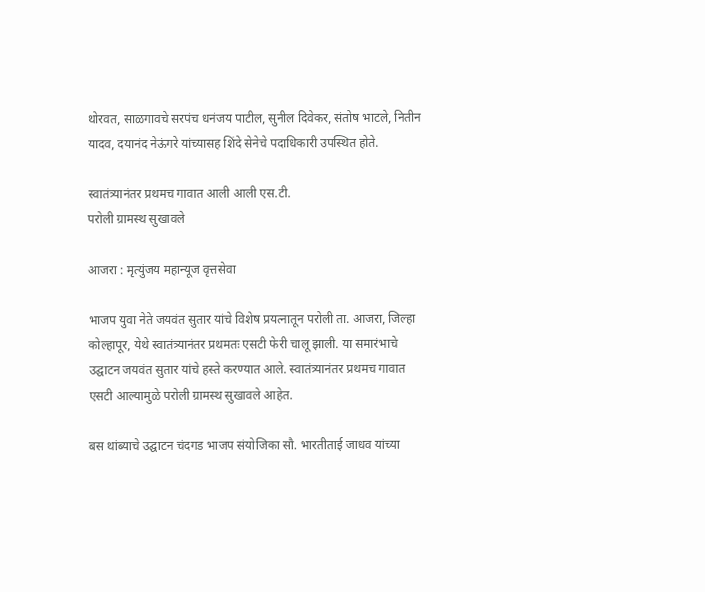थोरवत, साळगावचे सरपंच धनंजय पाटील, सुनील दिवेकर, संतोष भाटले, नितीन यादव, दयानंद नेऊंगरे यांच्यासह शिंदे सेनेचे पदाधिकारी उपस्थित होते.

स्वातंत्र्यानंतर प्रथमच गावात आली आली एस.टी.
परोली ग्रामस्थ सुखावले

आजरा : मृत्युंजय महान्यूज वृत्तसेवा

भाजप युवा नेते जयवंत सुतार यांचे विशेष प्रयत्नातून परोली ता. आजरा, जिल्हा कोल्हापूर, येथे स्वातंत्र्यानंतर प्रथमतः एसटी फेरी चालू झाली. या समारंभाचे उद्घाटन जयवंत सुतार यांचे हस्ते करण्यात आले. स्वातंत्र्यानंतर प्रथमच गावात एसटी आल्यामुळे परोली ग्रामस्थ सुखावले आहेत.

बस थांब्याचे उद्घाटन चंदगड भाजप संयोजिका सौ. भारतीताई जाधव यांच्या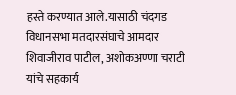हस्ते करण्यात आले.यासाठी चंदगड विधानसभा मतदारसंघाचे आमदार शिवाजीराव पाटील, अशोकअण्णा चराटी यांचे सहकार्य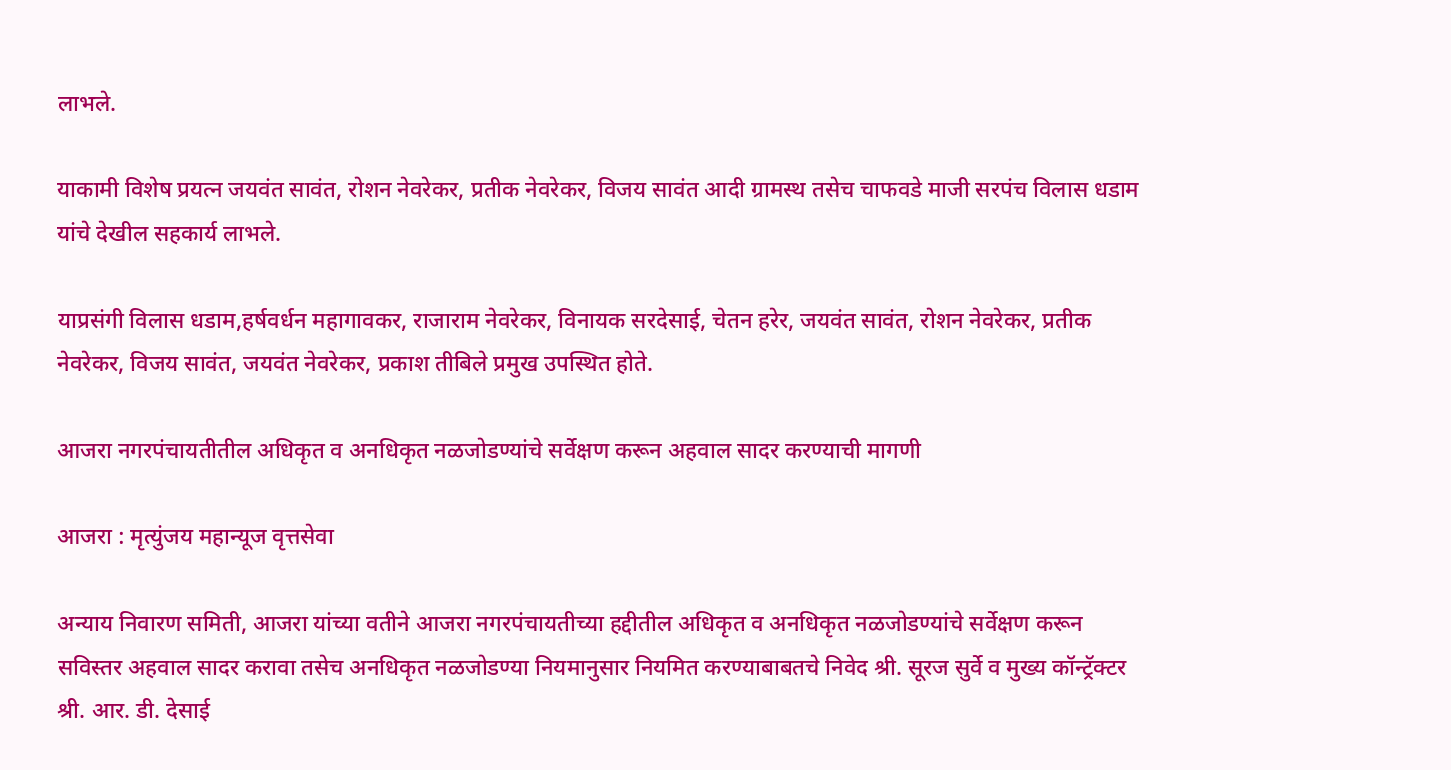लाभले.

याकामी विशेष प्रयत्न जयवंत सावंत, रोशन नेवरेकर, प्रतीक नेवरेकर, विजय सावंत आदी ग्रामस्थ तसेच चाफवडे माजी सरपंच विलास धडाम यांचे देखील सहकार्य लाभले.

याप्रसंगी विलास धडाम,हर्षवर्धन महागावकर, राजाराम नेवरेकर, विनायक सरदेसाई, चेतन हरेर, जयवंत सावंत, रोशन नेवरेकर, प्रतीक नेवरेकर, विजय सावंत, जयवंत नेवरेकर, प्रकाश तीबिले प्रमुख उपस्थित होते.

आजरा नगरपंचायतीतील अधिकृत व अनधिकृत नळजोडण्यांचे सर्वेक्षण करून अहवाल सादर करण्याची मागणी

आजरा : मृत्युंजय महान्यूज वृत्तसेवा

अन्याय निवारण समिती, आजरा यांच्या वतीने आजरा नगरपंचायतीच्या हद्दीतील अधिकृत व अनधिकृत नळजोडण्यांचे सर्वेक्षण करून सविस्तर अहवाल सादर करावा तसेच अनधिकृत नळजोडण्या नियमानुसार नियमित करण्याबाबतचे निवेद श्री. सूरज सुर्वे व मुख्य कॉन्ट्रॅक्टर श्री. आर. डी. देसाई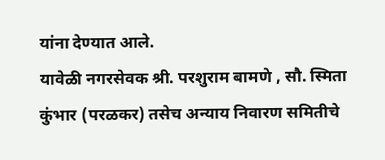यांना देण्यात आले.
यावेळी नगरसेवक श्री. परशुराम बामणे , सौ. स्मिता कुंभार (परळकर) तसेच अन्याय निवारण समितीचे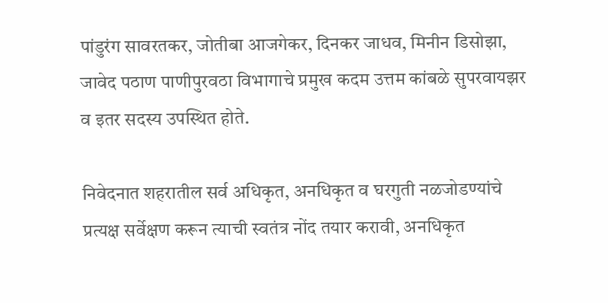पांडुरंग सावरतकर, जोतीबा आजगेकर, दिनकर जाधव, मिनीन डिसोझा, जावेद पठाण पाणीपुरवठा विभागाचे प्रमुख कदम उत्तम कांबळे सुपरवायझर व इतर सदस्य उपस्थित होते.

निवेदनात शहरातील सर्व अधिकृत, अनधिकृत व घरगुती नळजोडण्यांचे प्रत्यक्ष सर्वेक्षण करून त्याची स्वतंत्र नोंद तयार करावी, अनधिकृत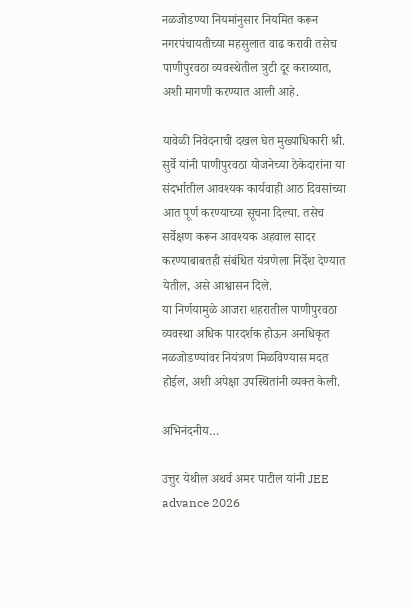नळजोडण्या नियमांनुसार नियमित करून नगरपंचायतीच्या महसुलात वाढ करावी तसेच पाणीपुरवठा व्यवस्थेतील त्रुटी दूर कराव्यात, अशी मागणी करण्यात आली आहे.

यावेळी निवेदनाची दखल घेत मुख्याधिकारी श्री. सुर्वे यांनी पाणीपुरवठा योजनेच्या ठेकेदारांना या संदर्भातील आवश्यक कार्यवाही आठ दिवसांच्या आत पूर्ण करण्याच्या सूचना दिल्या. तसेच सर्वेक्षण करून आवश्यक अहवाल सादर करण्याबाबतही संबंधित यंत्रणेला निर्देश देण्यात येतील, असे आश्वासन दिले.
या निर्णयामुळे आजरा शहरातील पाणीपुरवठा व्यवस्था अधिक पारदर्शक होऊन अनधिकृत नळजोडण्यांवर नियंत्रण मिळविण्यास मदत होईल, अशी अपेक्षा उपस्थितांनी व्यक्त केली.

अभिनंदनीय…

उत्तुर येथील अथर्व अमर पाटील यांनी JEE advance 2026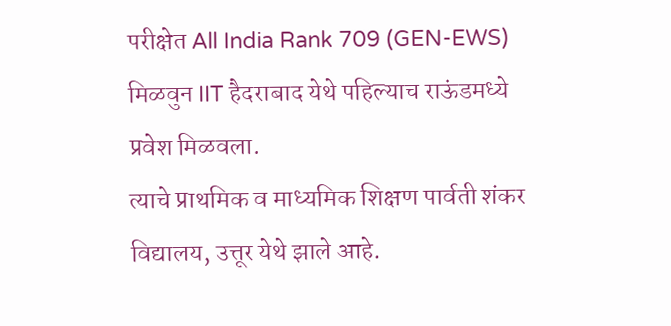परीक्षेत All India Rank 709 (GEN-EWS) मिळवुन IIT हैदराबाद येथे पहिल्याच राऊंडमध्ये प्रवेश मिळवला.
त्याचे प्राथमिक व माध्यमिक शिक्षण पार्वती शंकर विद्यालय, उत्तूर येथे झाले आहे.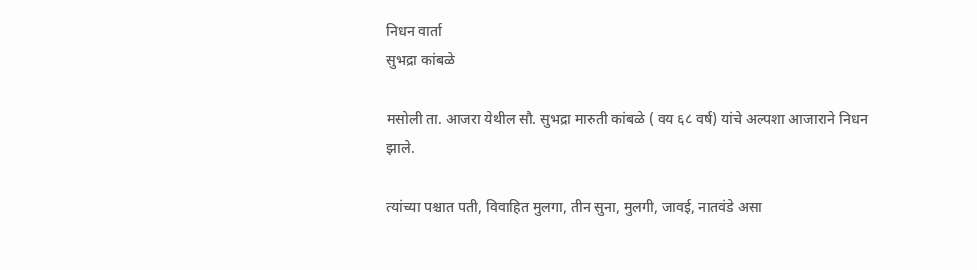निधन वार्ता
सुभद्रा कांबळे

मसोली ता. आजरा येथील सौ. सुभद्रा मारुती कांबळे ( वय ६८ वर्ष) यांचे अल्पशा आजाराने निधन झाले.

त्यांच्या पश्चात पती, विवाहित मुलगा, तीन सुना, मुलगी, जावई, नातवंडे असा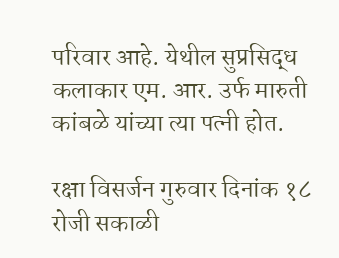परिवार आहे. येथील सुप्रसिद्ध कलाकार एम. आर. उर्फ मारुती कांबळे यांच्या त्या पत्नी होत.

रक्षा विसर्जन गुरुवार दिनांक १८ रोजी सकाळी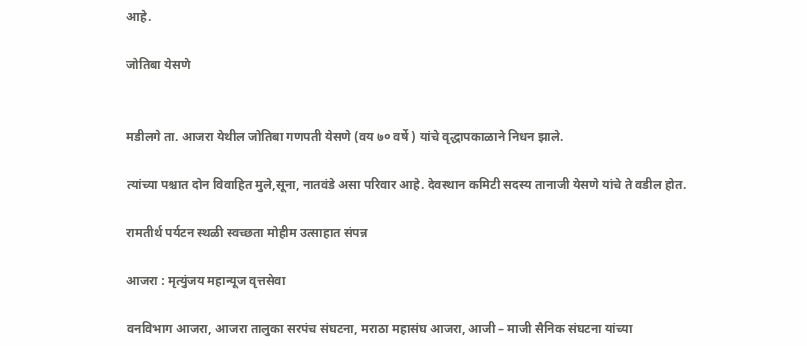आहे.

जोतिबा येसणे


मडीलगे ता. आजरा येथील जोतिबा गणपती येसणे (वय ७० वर्षे ) यांचे वृद्धापकाळाने निधन झाले.

त्यांच्या पश्चात दोन विवाहित मुले,सूना, नातवंडे असा परिवार आहे. देवस्थान कमिटी सदस्य तानाजी येसणे यांचे ते वडील होत.

रामतीर्थ पर्यटन स्थळी स्वच्छता मोहीम उत्साहात संपन्न

आजरा : मृत्युंजय महान्यूज वृत्तसेवा

वनविभाग आजरा, आजरा तालुका सरपंच संघटना, मराठा महासंघ आजरा, आजी – माजी सैनिक संघटना यांच्या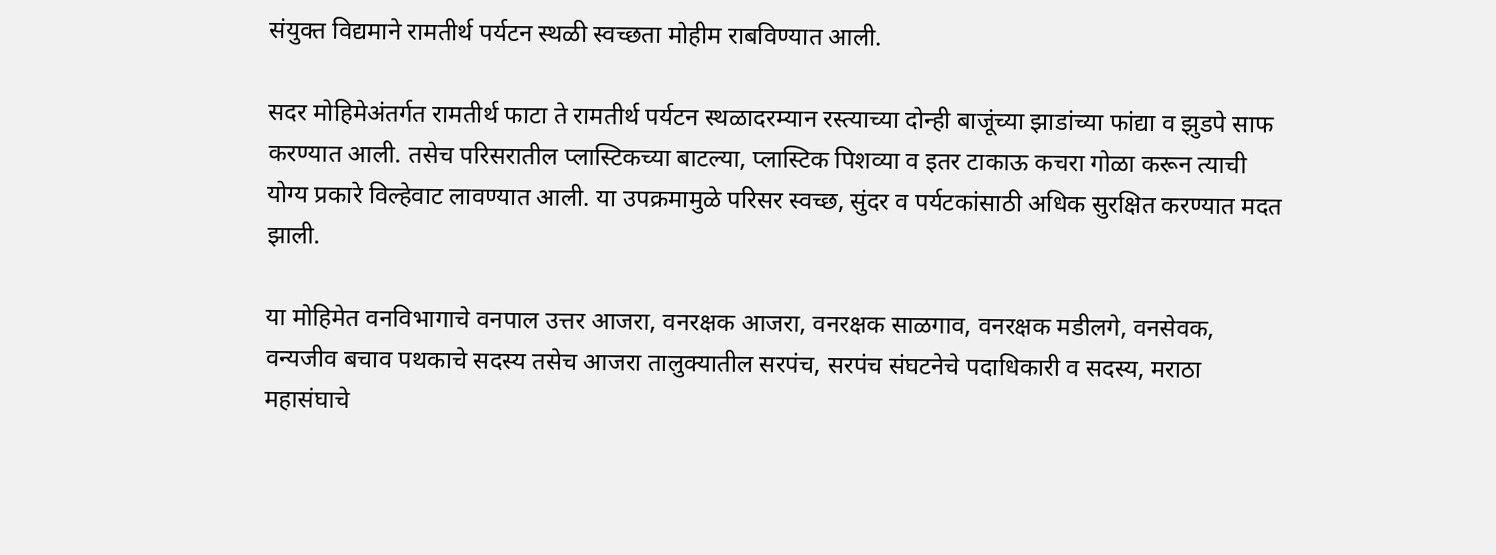संयुक्त विद्यमाने रामतीर्थ पर्यटन स्थळी स्वच्छता मोहीम राबविण्यात आली.

सदर मोहिमेअंतर्गत रामतीर्थ फाटा ते रामतीर्थ पर्यटन स्थळादरम्यान रस्त्याच्या दोन्ही बाजूंच्या झाडांच्या फांद्या व झुडपे साफ करण्यात आली. तसेच परिसरातील प्लास्टिकच्या बाटल्या, प्लास्टिक पिशव्या व इतर टाकाऊ कचरा गोळा करून त्याची योग्य प्रकारे विल्हेवाट लावण्यात आली. या उपक्रमामुळे परिसर स्वच्छ, सुंदर व पर्यटकांसाठी अधिक सुरक्षित करण्यात मदत झाली.

या मोहिमेत वनविभागाचे वनपाल उत्तर आजरा, वनरक्षक आजरा, वनरक्षक साळगाव, वनरक्षक मडीलगे, वनसेवक, वन्यजीव बचाव पथकाचे सदस्य तसेच आजरा तालुक्यातील सरपंच, सरपंच संघटनेचे पदाधिकारी व सदस्य, मराठा महासंघाचे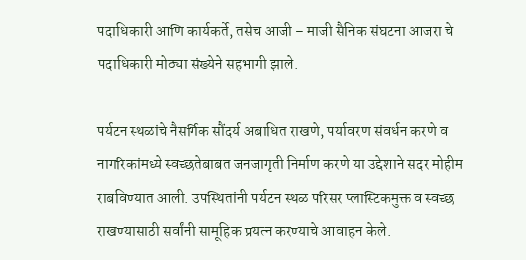पदाधिकारी आणि कार्यकर्ते, तसेच आजी – माजी सैनिक संघटना आजरा चे पदाधिकारी मोठ्या संख्येने सहभागी झाले.

पर्यटन स्थळांचे नैसर्गिक सौंदर्य अबाधित राखणे, पर्यावरण संवर्धन करणे व नागरिकांमध्ये स्वच्छतेबाबत जनजागृती निर्माण करणे या उद्देशाने सदर मोहीम राबविण्यात आली. उपस्थितांनी पर्यटन स्थळ परिसर प्लास्टिकमुक्त व स्वच्छ राखण्यासाठी सर्वांनी सामूहिक प्रयत्न करण्याचे आवाहन केले.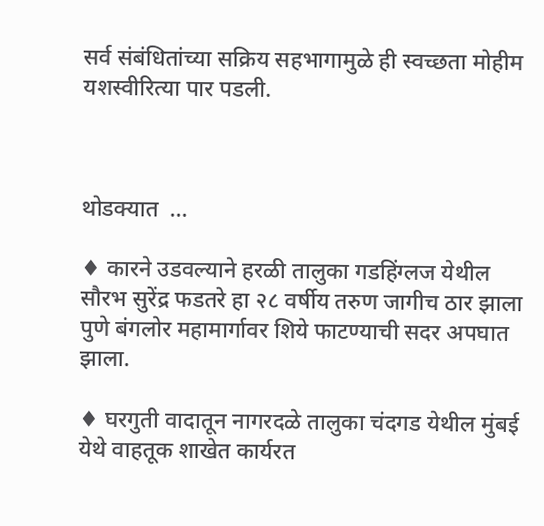सर्व संबंधितांच्या सक्रिय सहभागामुळे ही स्वच्छता मोहीम यशस्वीरित्या पार पडली.



थोडक्यात  …

♦ कारने उडवल्याने हरळी तालुका गडहिंग्लज येथील सौरभ सुरेंद्र फडतरे हा २८ वर्षीय तरुण जागीच ठार झाला पुणे बंगलोर महामार्गावर शिये फाटण्याची सदर अपघात झाला.

♦ घरगुती वादातून नागरदळे तालुका चंदगड येथील मुंबई येथे वाहतूक शाखेत कार्यरत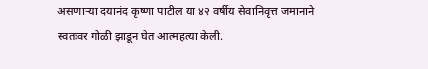असणाऱ्या दयानंद कृष्णा पाटील या ४२ वर्षीय सेवानिवृत्त जमानाने स्वतःवर गोळी झाडून घेत आत्महत्या केली.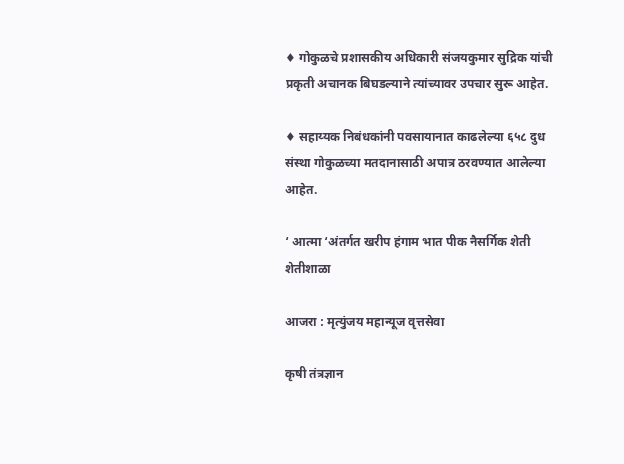♦ गोकुळचे प्रशासकीय अधिकारी संजयकुमार सुद्रिक यांची प्रकृती अचानक बिघडल्याने त्यांच्यावर उपचार सुरू आहेत.

♦ सहाय्यक निबंधकांनी पवसायानात काढलेल्या ६५८ दुध संस्था गोकुळच्या मतदानासाठी अपात्र ठरवण्यात आलेल्या आहेत.

‘ आत्मा ‘अंतर्गत खरीप हंगाम भात पीक नैसर्गिक शेती शेतीशाळा

आजरा : मृत्युंजय महान्यूज वृत्तसेवा

कृषी तंत्रज्ञान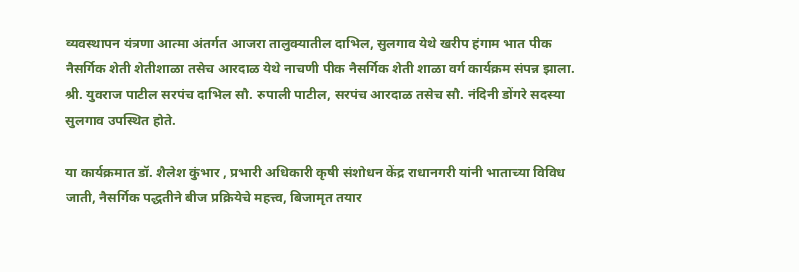व्यवस्थापन यंत्रणा आत्मा अंतर्गत आजरा तालुक्यातील दाभिल, सुलगाव येथे खरीप हंगाम भात पीक नैसर्गिक शेती शेतीशाळा तसेच आरदाळ येथे नाचणी पीक नैसर्गिक शेती शाळा वर्ग कार्यक्रम संपन्न झाला. श्री. युवराज पाटील सरपंच दाभिल सौ. रुपाली पाटील, सरपंच आरदाळ तसेच सौ. नंदिनी डोंगरे सदस्या सुलगाव उपस्थित होते.

या कार्यक्रमात डॉ. शैलेश कुंभार , प्रभारी अधिकारी कृषी संशोधन केंद्र राधानगरी यांनी भाताच्या विविध जाती, नैसर्गिक पद्धतीने बीज प्रक्रियेचे महत्त्व, बिजामृत तयार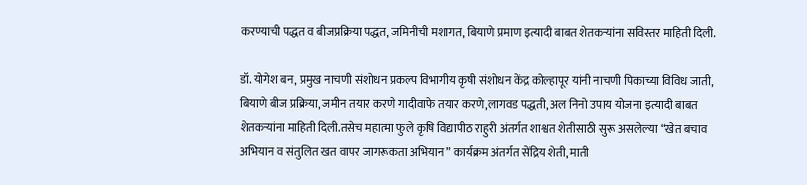करण्याची पद्धत व बीजप्रक्रिया पद्धत, जमिनीची मशागत, बियाणे प्रमाण इत्यादी बाबत शेतकऱ्यांना सविस्तर माहिती दिली.

डॉ. योगेश बन, प्रमुख नाचणी संशोधन प्रकल्प विभागीय कृषी संशोधन केंद्र कोल्हापूर यांनी नाचणी पिकाच्या विविध जाती, बियाणे बीज प्रक्रिया, जमीन तयार करणे गादीवाफे तयार करणे,लागवड पद्धती, अल निनो उपाय योजना इत्यादी बाबत शेतकऱ्यांना माहिती दिली.तसेच महात्मा फुले कृषि विद्यापीठ राहुरी अंतर्गत शाश्वत शेतीसाठी सुरू असलेल्या “खेत बचाव अभियान व संतुलित खत वापर जागरूकता अभियान” कार्यक्रम अंतर्गत सेंद्रिय शेती, माती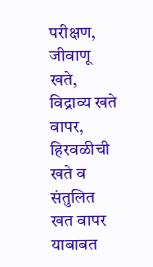परीक्षण, जीवाणू खते, विद्राव्य खते वापर, हिरवळीची खते व संतुलित खत वापर याबाबत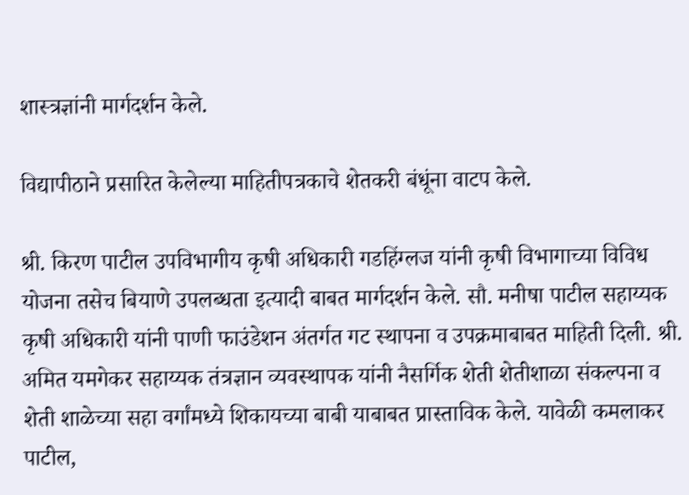शास्त्रज्ञांनी मार्गदर्शन केले.

विद्यापीठाने प्रसारित केलेल्या माहितीपत्रकाचे शेतकरी बंधूंना वाटप केले.

श्री. किरण पाटील उपविभागीय कृषी अधिकारी गडहिंग्लज यांनी कृषी विभागाच्या विविध योजना तसेच बियाणे उपलब्धता इत्यादी बाबत मार्गदर्शन केले. सौ. मनीषा पाटील सहाय्यक कृषी अधिकारी यांनी पाणी फाउंडेशन अंतर्गत गट स्थापना व उपक्रमाबाबत माहिती दिली. श्री. अमित यमगेकर सहाय्यक तंत्रज्ञान व्यवस्थापक यांनी नैसर्गिक शेती शेतीशाळा संकल्पना व शेती शाळेच्या सहा वर्गांमध्ये शिकायच्या बाबी याबाबत प्रास्ताविक केले. यावेळी कमलाकर पाटील,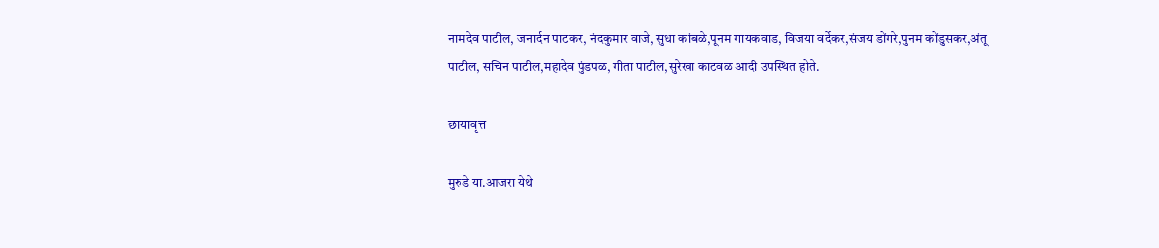नामदेव पाटील, जनार्दन पाटकर, नंदकुमार वाजे, सुधा कांबळे,पूनम गायकवाड, विजया वर्देकर,संजय डोंगरे,पुनम कोंडुसकर,अंतू पाटील, सचिन पाटील,महादेव पुंडपळ, गीता पाटील,सुरेखा काटवळ आदी उपस्थित होते.

छायावृत्त

मुरुडे या.आजरा येथे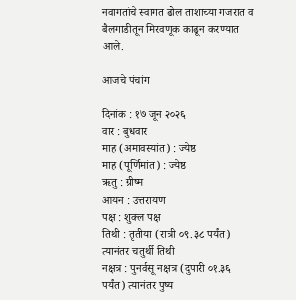नवागतांचे स्वागत ढोल ताशाच्या गजरात व बैलगाडीतून मिरवणूक काढून करण्यात आले.

आजचे पंचांग

दिनांक : १७ जून २०२६
वार : बुधवार
माह (अमावस्यांत) : ज्येष्ठ
माह (पूर्णिमांत) : ज्येष्ठ
ऋतु : ग्रीष्म
आयन : उत्तरायण
पक्ष : शुक्ल पक्ष
तिथी : तृतीया (रात्री ०९.३८ पर्यंत) त्यानंतर चतुर्थी तिथी
नक्षत्र : पुनर्वसू नक्षत्र (दुपारी ०१.३६ पर्यंत) त्यानंतर पुष्य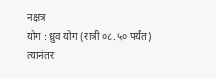नक्षत्र
योग : ध्रुव योग (रात्री ०८.५० पर्यंत) त्यानंतर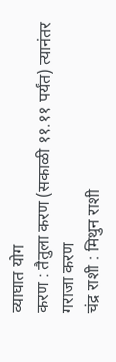व्याघात योग
करण : तैतुला करण (सकाळी ११.११ पर्यंत) त्यानंतर गराजा करण
चंद्र राशी : मिथुन राशी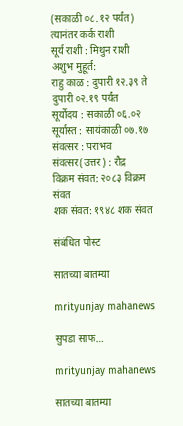(सकाळी ०८.१२ पर्यंत) त्यानंतर कर्क राशी
सूर्य राशी : मिथुन राशी
अशुभ मुहूर्त:
राहु काळ : दुपारी १२.३९ ते दुपारी ०२.१९ पर्यंत
सूर्योदय : सकाळी ०६.०२
सूर्यास्त : सायंकाळी ०७.१७
संवत्सर : पराभव
संवत्सर(उत्तर) : रौद्र
विक्रम संवत: २०८३ विक्रम संवत
शक संवत: १९४८ शक संवत

संबंधित पोस्ट

सातच्या बातम्या

mrityunjay mahanews

सुपडा साफ…

mrityunjay mahanews

सातच्या बातम्या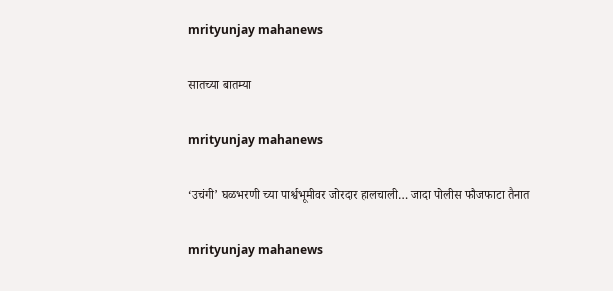mrityunjay mahanews

सातच्या बातम्या

mrityunjay mahanews

‘उचंगी’ घळभरणी च्या पार्श्वभूमीवर जोरदार हालचाली… जादा पोलीस फौजफाटा तैनात

mrityunjay mahanews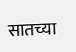सातच्या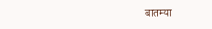बातम्या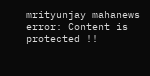mrityunjay mahanews
error: Content is protected !!